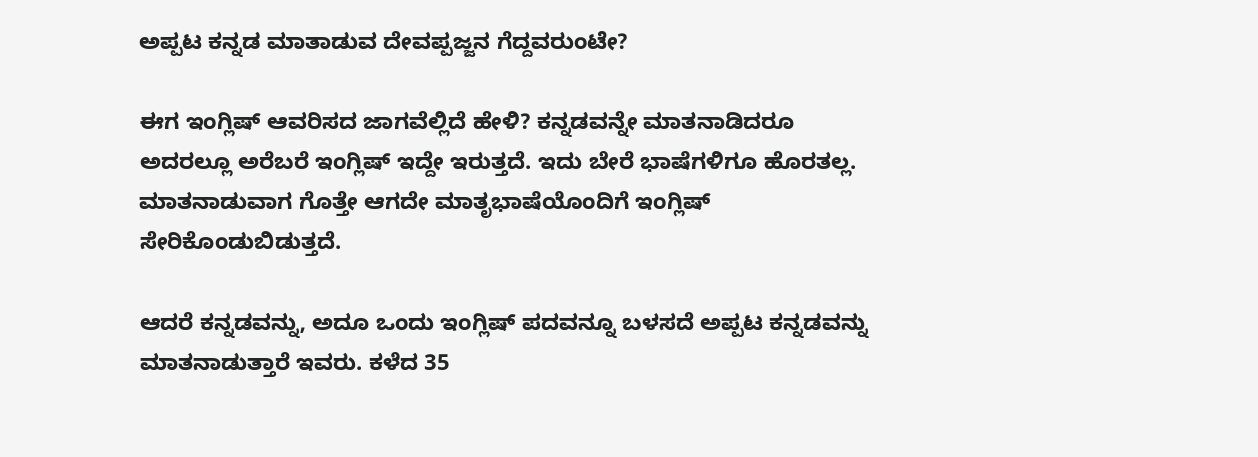ಅಪ್ಪಟ ಕನ್ನಡ ಮಾತಾಡುವ ದೇವಪ್ಪಜ್ಜನ ಗೆದ್ದವರುಂಟೇ?

ಈಗ ಇಂಗ್ಲಿಷ್ ಆವರಿಸದ ಜಾಗವೆಲ್ಲಿದೆ ಹೇಳಿ? ಕನ್ನಡವನ್ನೇ ಮಾತನಾಡಿದರೂ ಅದರಲ್ಲೂ ಅರೆಬರೆ ಇಂಗ್ಲಿಷ್ ಇದ್ದೇ ಇರುತ್ತದೆ. ಇದು ಬೇರೆ ಭಾಷೆಗಳಿಗೂ ಹೊರತಲ್ಲ. ಮಾತನಾಡುವಾಗ ಗೊತ್ತೇ ಆಗದೇ ಮಾತೃಭಾಷೆಯೊಂದಿಗೆ ಇಂಗ್ಲಿಷ್ ಸೇರಿಕೊಂಡುಬಿಡುತ್ತದೆ.

ಆದರೆ ಕನ್ನಡವನ್ನು, ಅದೂ ಒಂದು ಇಂಗ್ಲಿಷ್ ಪದವನ್ನೂ ಬಳಸದೆ ಅಪ್ಪಟ ಕನ್ನಡವನ್ನು ಮಾತನಾಡುತ್ತಾರೆ ಇವರು. ಕಳೆದ 35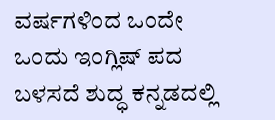ವರ್ಷಗಳಿಂದ ಒಂದೇ ಒಂದು ಇಂಗ್ಲಿಷ್ ಪದ ಬಳಸದೆ ಶುದ್ಧ ಕನ್ನಡದಲ್ಲಿ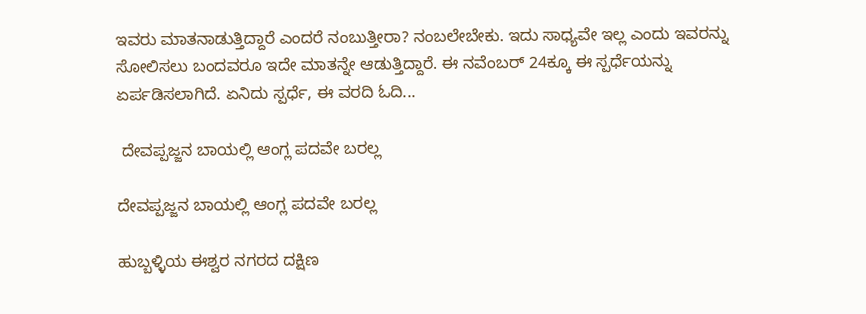ಇವರು ಮಾತನಾಡುತ್ತಿದ್ದಾರೆ ಎಂದರೆ ನಂಬುತ್ತೀರಾ? ನಂಬಲೇಬೇಕು. ಇದು ಸಾಧ್ಯವೇ ಇಲ್ಲ ಎಂದು ಇವರನ್ನು ಸೋಲಿಸಲು ಬಂದವರೂ ಇದೇ ಮಾತನ್ನೇ ಆಡುತ್ತಿದ್ದಾರೆ. ಈ ನವೆಂಬರ್ 24ಕ್ಕೂ ಈ ಸ್ಪರ್ಧೆಯನ್ನು ಏರ್ಪಡಿಸಲಾಗಿದೆ. ಏನಿದು ಸ್ಪರ್ಧೆ, ಈ ವರದಿ ಓದಿ...

 ದೇವಪ್ಪಜ್ಜನ ಬಾಯಲ್ಲಿ ಆಂಗ್ಲ ಪದವೇ ಬರಲ್ಲ

ದೇವಪ್ಪಜ್ಜನ ಬಾಯಲ್ಲಿ ಆಂಗ್ಲ ಪದವೇ ಬರಲ್ಲ

ಹುಬ್ಬಳ್ಳಿಯ ಈಶ್ವರ ನಗರದ ದಕ್ಷಿಣ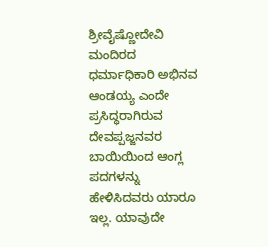ಶ್ರೀವೈಷ್ಣೋದೇವಿ ಮಂದಿರದ ಧರ್ಮಾಧಿಕಾರಿ ಅಭಿನವ ಆಂಡಯ್ಯ ಎಂದೇ ಪ್ರಸಿದ್ಧರಾಗಿರುವ ದೇವಪ್ಪಜ್ಜನವರ ಬಾಯಿಯಿಂದ ಆಂಗ್ಲ ಪದಗಳನ್ನು ಹೇಳಿಸಿದವರು ಯಾರೂ ಇಲ್ಲ. ಯಾವುದೇ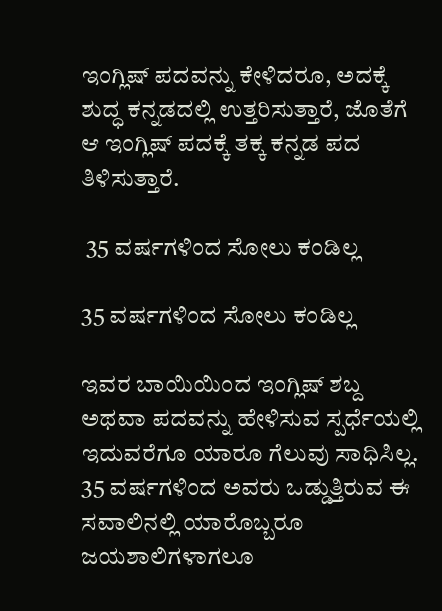ಇಂಗ್ಲಿಷ್ ಪದವನ್ನು ಕೇಳಿದರೂ, ಅದಕ್ಕೆ ಶುದ್ಧ ಕನ್ನಡದಲ್ಲಿ ಉತ್ತರಿಸುತ್ತಾರೆ, ಜೊತೆಗೆ ಆ ಇಂಗ್ಲಿಷ್ ಪದಕ್ಕೆ ತಕ್ಕ ಕನ್ನಡ ಪದ ತಿಳಿಸುತ್ತಾರೆ.

 35 ವರ್ಷಗಳಿಂದ ಸೋಲು ಕಂಡಿಲ್ಲ

35 ವರ್ಷಗಳಿಂದ ಸೋಲು ಕಂಡಿಲ್ಲ

ಇವರ ಬಾಯಿಯಿಂದ ಇಂಗ್ಲಿಷ್ ಶಬ್ದ ಅಥವಾ ಪದವನ್ನು ಹೇಳಿಸುವ ಸ್ಪರ್ಧೆಯಲ್ಲಿ ಇದುವರೆಗೂ ಯಾರೂ ಗೆಲುವು ಸಾಧಿಸಿಲ್ಲ. 35 ವರ್ಷಗಳಿಂದ ಅವರು ಒಡ್ಡುತ್ತಿರುವ ಈ ಸವಾಲಿನಲ್ಲಿ ಯಾರೊಬ್ಬರೂ ಜಯಶಾಲಿಗಳಾಗಲೂ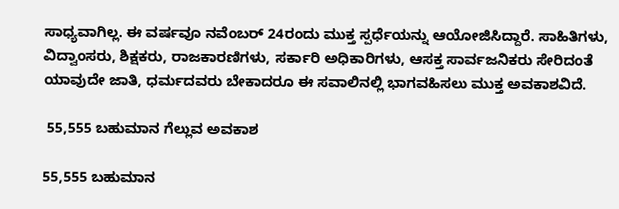ಸಾಧ್ಯವಾಗಿಲ್ಲ. ಈ ವರ್ಷವೂ ನವೆಂಬರ್‌ 24ರಂದು ಮುಕ್ತ ಸ್ಪರ್ಧೆಯನ್ನು ಆಯೋಜಿಸಿದ್ದಾರೆ. ಸಾಹಿತಿಗಳು, ವಿದ್ವಾಂಸರು, ಶಿಕ್ಷಕರು, ರಾಜಕಾರಣಿಗಳು, ಸರ್ಕಾರಿ ಅಧಿಕಾರಿಗಳು, ಆಸಕ್ತ ಸಾರ್ವಜನಿಕರು ಸೇರಿದಂತೆ ಯಾವುದೇ ಜಾತಿ, ಧರ್ಮದವರು ಬೇಕಾದರೂ ಈ ಸವಾಲಿನಲ್ಲಿ ಭಾಗವಹಿಸಲು ಮುಕ್ತ ಅವಕಾಶವಿದೆ.

 55,555 ಬಹುಮಾನ ಗೆಲ್ಲುವ ಅವಕಾಶ

55,555 ಬಹುಮಾನ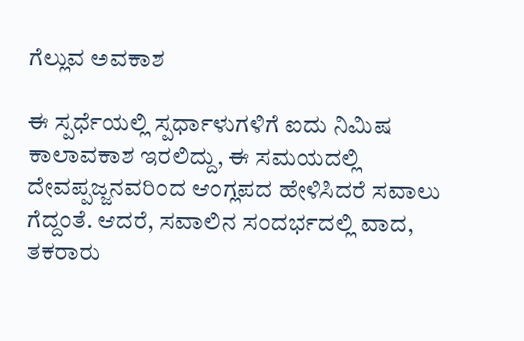ಗೆಲ್ಲುವ ಅವಕಾಶ

ಈ ಸ್ಪರ್ಧೆಯಲ್ಲಿ ಸ್ಪರ್ಧಾಳುಗಳಿಗೆ ಐದು ನಿಮಿಷ ಕಾಲಾವಕಾಶ ಇರಲಿದ್ದು, ಈ ಸಮಯದಲ್ಲಿ ದೇವಪ್ಪಜ್ಜನವರಿಂದ ಆಂಗ್ಲಪದ ಹೇಳಿಸಿದರೆ ಸವಾಲು ಗೆದ್ದಂತೆ. ಆದರೆ, ಸವಾಲಿನ ಸಂದರ್ಭದಲ್ಲಿ ವಾದ, ತಕರಾರು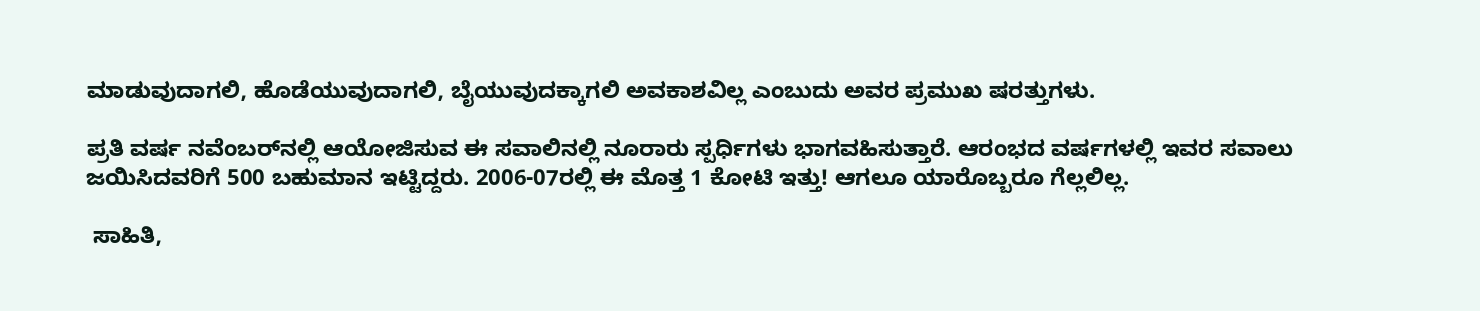ಮಾಡುವುದಾಗಲಿ, ಹೊಡೆಯುವುದಾಗಲಿ, ಬೈಯುವುದಕ್ಕಾಗಲಿ ಅವಕಾಶವಿಲ್ಲ ಎಂಬುದು ಅವರ ಪ್ರಮುಖ ಷರತ್ತುಗಳು.

ಪ್ರತಿ ವರ್ಷ ನವೆಂಬರ್‌ನಲ್ಲಿ ಆಯೋಜಿಸುವ ಈ ಸವಾಲಿನಲ್ಲಿ ನೂರಾರು ಸ್ಪರ್ಧಿಗಳು ಭಾಗವಹಿಸುತ್ತಾರೆ. ಆರಂಭದ ವರ್ಷಗಳಲ್ಲಿ ಇವರ ಸವಾಲು ಜಯಿಸಿದವರಿಗೆ 500 ಬಹುಮಾನ ಇಟ್ಟಿದ್ದರು. 2006-07ರಲ್ಲಿ ಈ ಮೊತ್ತ 1 ಕೋಟಿ ಇತ್ತು! ಆಗಲೂ ಯಾರೊಬ್ಬರೂ ಗೆಲ್ಲಲಿಲ್ಲ.

 ಸಾಹಿತಿ,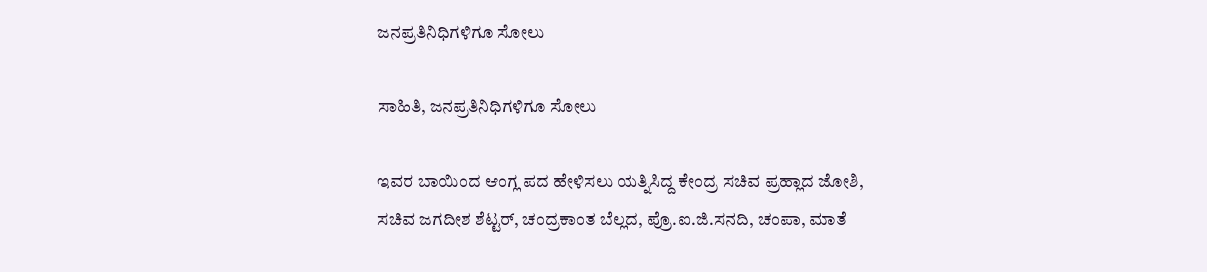ಜನಪ್ರತಿನಿಧಿಗಳಿಗೂ ಸೋಲು

ಸಾಹಿತಿ, ಜನಪ್ರತಿನಿಧಿಗಳಿಗೂ ಸೋಲು

ಇವರ ಬಾಯಿಂದ ಆಂಗ್ಲ ಪದ ಹೇಳಿಸಲು ಯತ್ನಿಸಿದ್ದ ಕೇಂದ್ರ ಸಚಿವ ಪ್ರಹ್ಲಾದ ಜೋಶಿ, ಸಚಿವ ಜಗದೀಶ ಶೆಟ್ಟರ್, ಚಂದ್ರಕಾಂತ ಬೆಲ್ಲದ, ಪ್ರೊ.ಐ.ಜಿ.ಸನದಿ, ಚಂಪಾ, ಮಾತೆ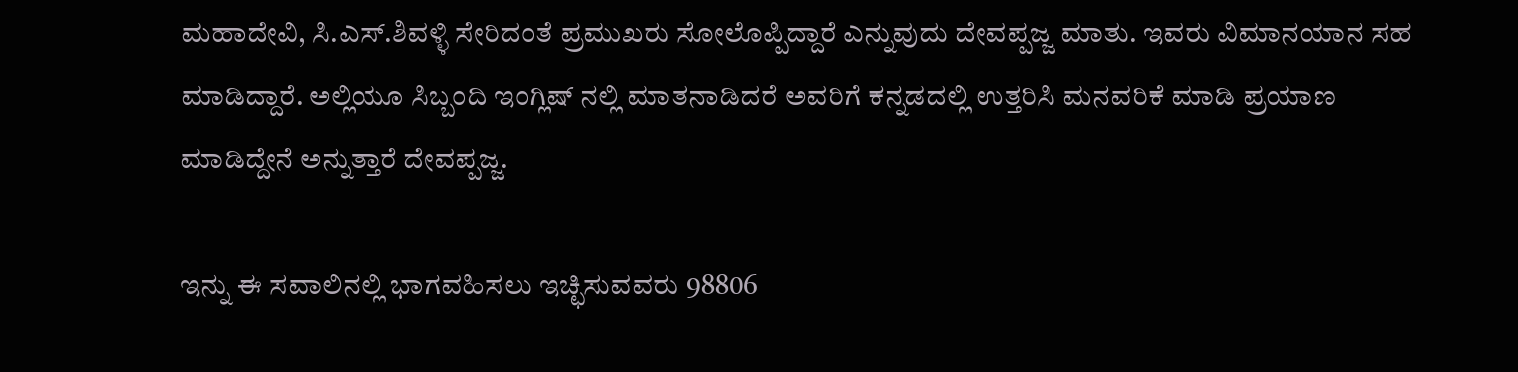ಮಹಾದೇವಿ, ಸಿ.ಎಸ್‌.ಶಿವಳ್ಳಿ ಸೇರಿದಂತೆ ಪ್ರಮುಖರು ಸೋಲೊಪ್ಪಿದ್ದಾರೆ ಎನ್ನುವುದು ದೇವಪ್ಪಜ್ಜ ಮಾತು. ಇವರು ವಿಮಾನಯಾನ ಸಹ ಮಾಡಿದ್ದಾರೆ. ಅಲ್ಲಿಯೂ ಸಿಬ್ಬಂದಿ ಇಂಗ್ಲಿಷ್ ನಲ್ಲಿ ಮಾತನಾಡಿದರೆ ಅವರಿಗೆ ಕನ್ನಡದಲ್ಲಿ ಉತ್ತರಿಸಿ ಮನವರಿಕೆ ಮಾಡಿ ಪ್ರಯಾಣ ಮಾಡಿದ್ದೇನೆ ಅನ್ನುತ್ತಾರೆ ದೇವಪ್ಪಜ್ಜ.

ಇನ್ನು ಈ ಸವಾಲಿನಲ್ಲಿ ಭಾಗವಹಿಸಲು ಇಚ್ಛಿಸುವವರು 98806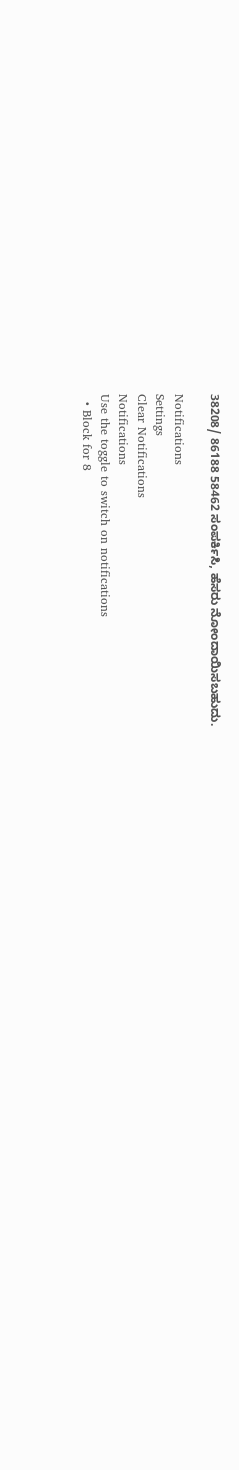38208/ 86188 58462 ಸಂಪರ್ಕಿಸಿ, ಹೆಸರು ನೋಂದಾಯಿಸಬಹುದು.

Notifications
Settings
Clear Notifications
Notifications
Use the toggle to switch on notifications
  • Block for 8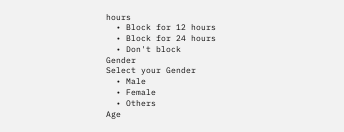hours
  • Block for 12 hours
  • Block for 24 hours
  • Don't block
Gender
Select your Gender
  • Male
  • Female
  • Others
Age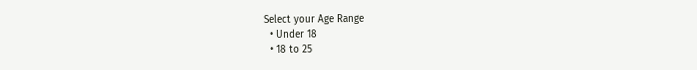Select your Age Range
  • Under 18
  • 18 to 25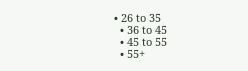• 26 to 35
  • 36 to 45
  • 45 to 55
  • 55+